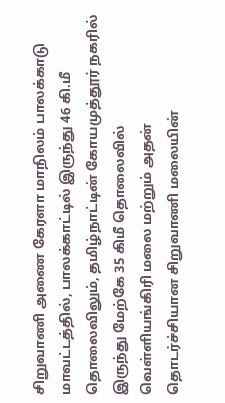சிறுவாணி அணை கேரளா மாநிலம் பாலக்காடு மாவட்டத்தில், பாலக்காட்டில் இருந்து 46 கி.மீ தொலைவிலும், தமிழ்நாட்டின் கோயமுத்தூர் நகரில் இருந்து மேற்கே 35 கிமீ தொலைவில் வெள்ளியங்கிரி மலை மற்றும் அதன் தொடர்ச்சியான சிறுவாணி மலையின்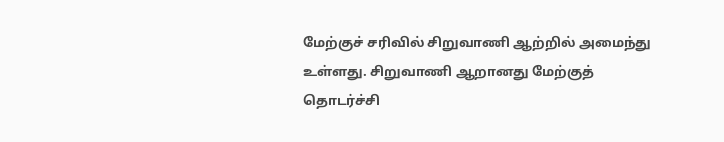மேற்குச் சரிவில் சிறுவாணி ஆற்றில் அமைந்து உள்ளது. சிறுவாணி ஆறானது மேற்குத் தொடர்ச்சி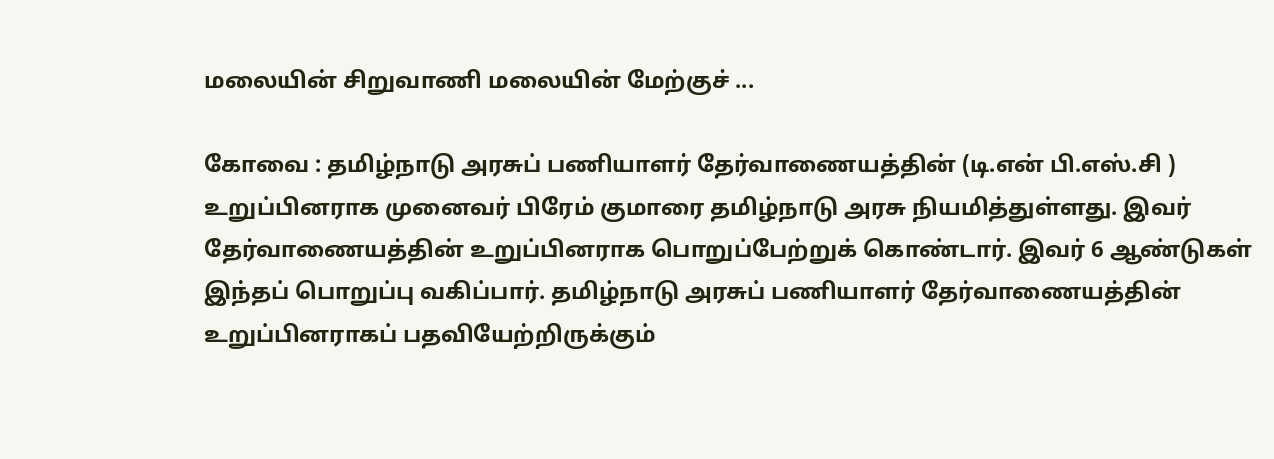மலையின் சிறுவாணி மலையின் மேற்குச் ...

கோவை : தமிழ்நாடு அரசுப் பணியாளர் தேர்வாணையத்தின் (டி.என் பி.எஸ்.சி ) உறுப்பினராக முனைவர் பிரேம் குமாரை தமிழ்நாடு அரசு நியமித்துள்ளது. இவர் தேர்வாணையத்தின் உறுப்பினராக பொறுப்பேற்றுக் கொண்டார். இவர் 6 ஆண்டுகள் இந்தப் பொறுப்பு வகிப்பார். தமிழ்நாடு அரசுப் பணியாளர் தேர்வாணையத்தின் உறுப்பினராகப் பதவியேற்றிருக்கும்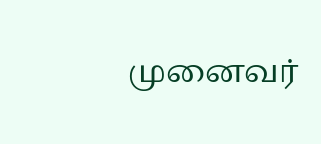முனைவர்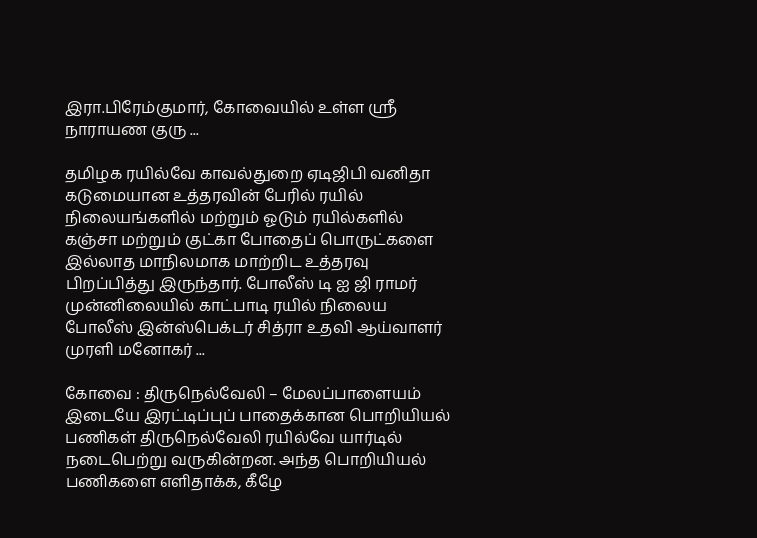இரா.பிரேம்குமார், கோவையில் உள்ள ஸ்ரீ நாராயண குரு ...

தமிழக ரயில்வே காவல்துறை ஏடிஜிபி வனிதா கடுமையான உத்தரவின் பேரில் ரயில் நிலையங்களில் மற்றும் ஓடும் ரயில்களில் கஞ்சா மற்றும் குட்கா போதைப் பொருட்களை இல்லாத மாநிலமாக மாற்றிட உத்தரவு பிறப்பித்து இருந்தார். போலீஸ் டி ஐ ஜி ராமர் முன்னிலையில் காட்பாடி ரயில் நிலைய போலீஸ் இன்ஸ்பெக்டர் சித்ரா உதவி ஆய்வாளர் முரளி மனோகர் ...

கோவை : திருநெல்வேலி – மேலப்பாளையம் இடையே இரட்டிப்புப் பாதைக்கான பொறியியல் பணிகள் திருநெல்வேலி ரயில்வே யார்டில் நடைபெற்று வருகின்றன. அந்த பொறியியல் பணிகளை எளிதாக்க, கீழே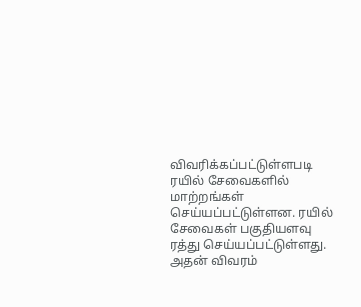விவரிக்கப்பட்டுள்ளபடி ரயில் சேவைகளில் மாற்றங்கள் செய்யப்பட்டுள்ளன. ரயில் சேவைகள் பகுதியளவு ரத்து செய்யப்பட்டுள்ளது. அதன் விவரம்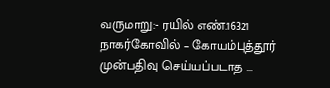வருமாறு:- ரயில் எண்.16321 நாகர்கோவில் – கோயம்புத்தூர் முன்பதிவு செய்யப்படாத ...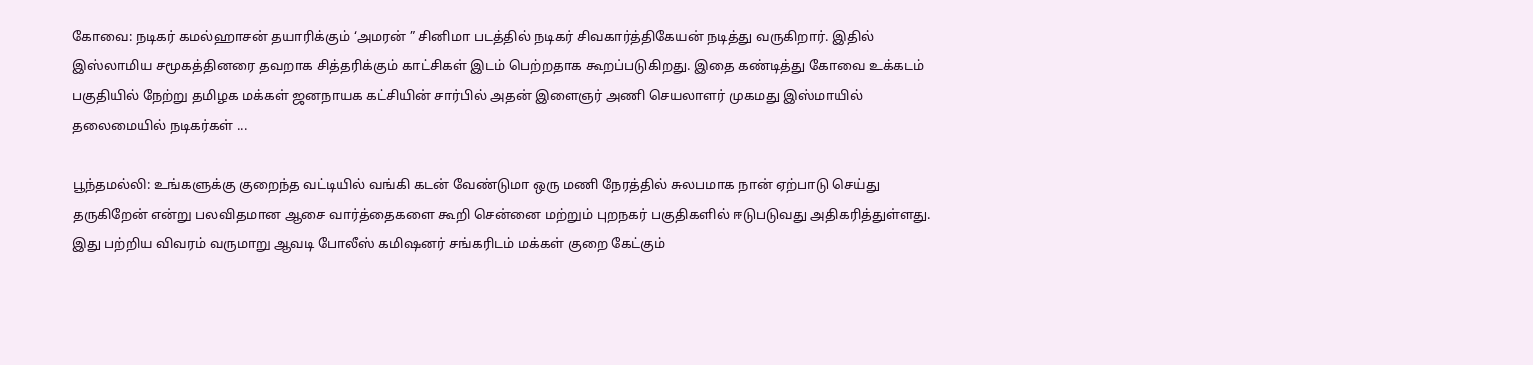கோவை: நடிகர் கமல்ஹாசன் தயாரிக்கும் ‘அமரன் ” சினிமா படத்தில் நடிகர் சிவகார்த்திகேயன் நடித்து வருகிறார். இதில் இஸ்லாமிய சமூகத்தினரை தவறாக சித்தரிக்கும் காட்சிகள் இடம் பெற்றதாக கூறப்படுகிறது. இதை கண்டித்து கோவை உக்கடம் பகுதியில் நேற்று தமிழக மக்கள் ஜனநாயக கட்சியின் சார்பில் அதன் இளைஞர் அணி செயலாளர் முகமது இஸ்மாயில் தலைமையில் நடிகர்கள் ...

பூந்தமல்லி: உங்களுக்கு குறைந்த வட்டியில் வங்கி கடன் வேண்டுமா ஒரு மணி நேரத்தில் சுலபமாக நான் ஏற்பாடு செய்து தருகிறேன் என்று பலவிதமான ஆசை வார்த்தைகளை கூறி சென்னை மற்றும் புறநகர் பகுதிகளில் ஈடுபடுவது அதிகரித்துள்ளது. இது பற்றிய விவரம் வருமாறு ஆவடி போலீஸ் கமிஷனர் சங்கரிடம் மக்கள் குறை கேட்கும்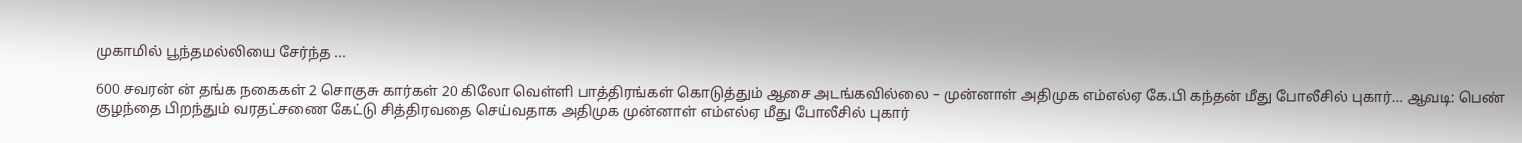முகாமில் பூந்தமல்லியை சேர்ந்த ...

600 சவரன் ன் தங்க நகைகள் 2 சொகுசு கார்கள் 20 கிலோ வெள்ளி பாத்திரங்கள் கொடுத்தும் ஆசை அடங்கவில்லை – முன்னாள் அதிமுக எம்எல்ஏ கே.பி கந்தன் மீது போலீசில் புகார்… ஆவடி: பெண் குழந்தை பிறந்தும் வரதட்சணை கேட்டு சித்திரவதை செய்வதாக அதிமுக முன்னாள் எம்எல்ஏ மீது போலீசில் புகார்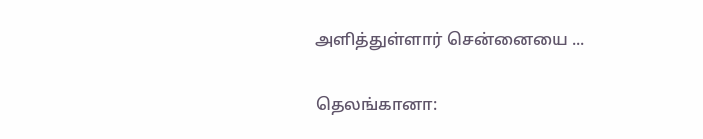அளித்துள்ளார் சென்னையை ...

தெலங்கானா: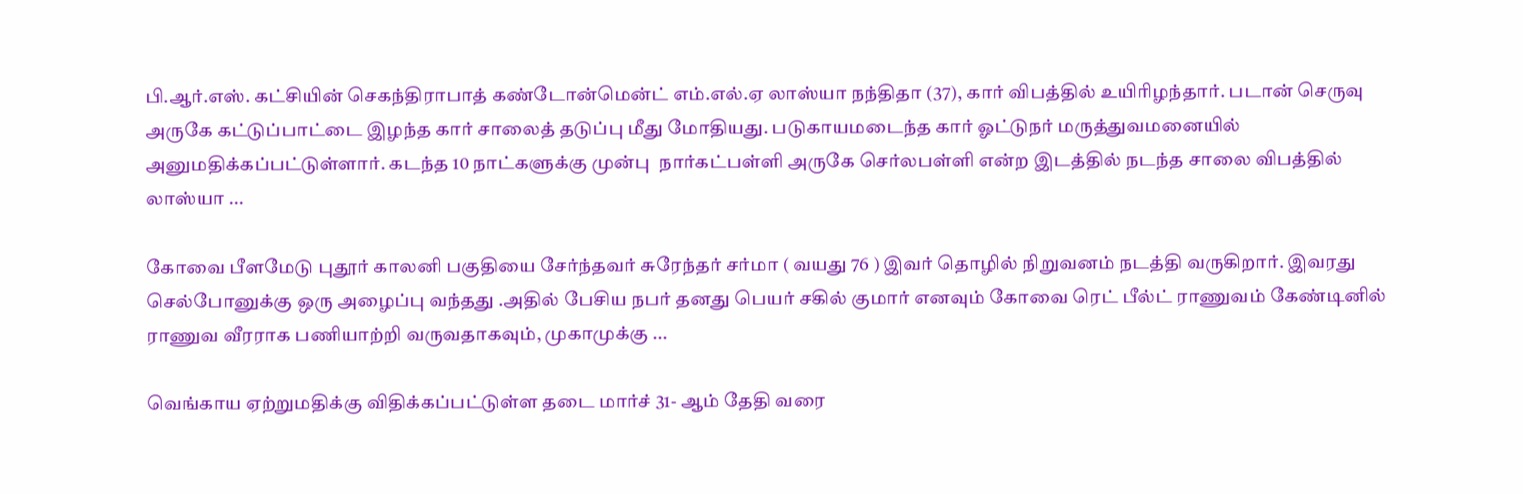பி.ஆர்.எஸ். கட்சியின் செகந்திராபாத் கண்டோன்மென்ட் எம்.எல்.ஏ லாஸ்யா நந்திதா (37), கார் விபத்தில் உயிரிழந்தார். படான் செருவு அருகே கட்டுப்பாட்டை இழந்த கார் சாலைத் தடுப்பு மீது மோதியது. படுகாயமடைந்த கார் ஓட்டுநர் மருத்துவமனையில் அனுமதிக்கப்பட்டுள்ளார். கடந்த 10 நாட்களுக்கு முன்பு  நார்கட்பள்ளி அருகே செர்லபள்ளி என்ற இடத்தில் நடந்த சாலை விபத்தில் லாஸ்யா ...

கோவை பீளமேடு புதூர் காலனி பகுதியை சேர்ந்தவர் சுரேந்தர் சர்மா ( வயது 76 ) இவர் தொழில் நிறுவனம் நடத்தி வருகிறார். இவரது செல்போனுக்கு ஒரு அழைப்பு வந்தது .அதில் பேசிய நபர் தனது பெயர் சகில் குமார் எனவும் கோவை ரெட் பீல்ட் ராணுவம் கேண்டினில் ராணுவ வீரராக பணியாற்றி வருவதாகவும், முகாமுக்கு ...

வெங்காய ஏற்றுமதிக்கு விதிக்கப்பட்டுள்ள தடை மார்ச் 31- ஆம் தேதி வரை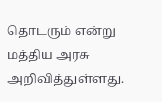தொடரும் என்று மத்திய அரசு அறிவித்துள்ளது.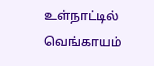உள்நாட்டில் வெங்காயம்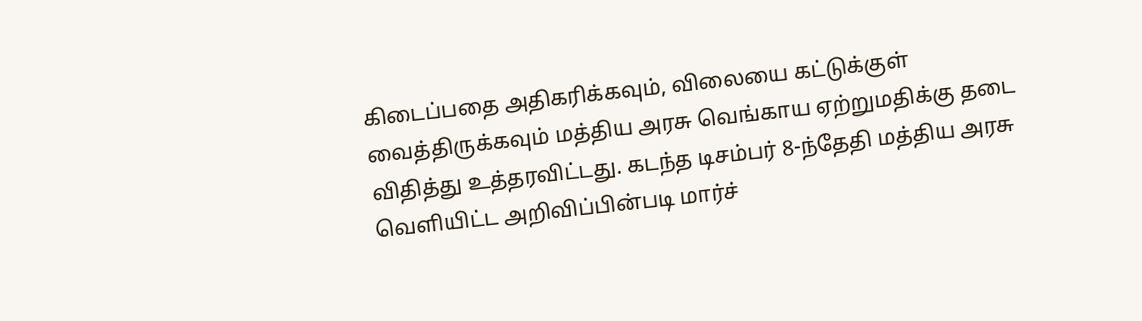கிடைப்பதை அதிகரிக்கவும், விலையை கட்டுக்குள் வைத்திருக்கவும் மத்திய அரசு வெங்காய ஏற்றுமதிக்கு தடை விதித்து உத்தரவிட்டது. கடந்த டிசம்பர் 8-ந்தேதி மத்திய அரசு வெளியிட்ட அறிவிப்பின்படி மார்ச்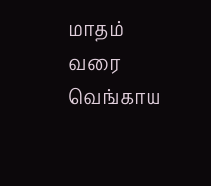மாதம் வரை வெங்காய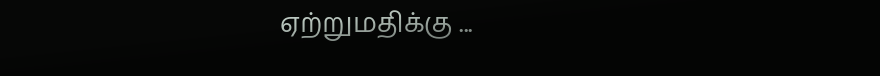ஏற்றுமதிக்கு ...